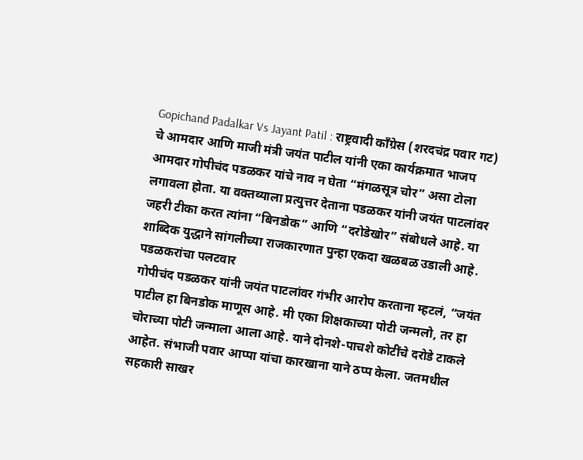Gopichand Padalkar Vs Jayant Patil : राष्ट्रवादी काँग्रेस (शरदचंद्र पवार गट) चे आमदार आणि माजी मंत्री जयंत पाटील यांनी एका कार्यक्रमात भाजप आमदार गोपीचंद पडळकर यांचे नाव न घेता “मंगळसूत्र चोर” असा टोला लगावला होता. या वक्तव्याला प्रत्युत्तर देताना पडळकर यांनी जयंत पाटलांवर जहरी टीका करत त्यांना “बिनडोक” आणि “दरोडेखोर” संबोधले आहे. या शाब्दिक युद्धाने सांगलीच्या राजकारणात पुन्हा एकदा खळबळ उडाली आहे.
पडळकरांचा पलटवार
गोपीचंद पडळकर यांनी जयंत पाटलांवर गंभीर आरोप करताना म्हटलं, “जयंत पाटील हा बिनडोक माणूस आहे. मी एका शिक्षकाच्या पोटी जन्मलो, तर हा चोराच्या पोटी जन्माला आला आहे. याने दोनशे-पाचशे कोटींचे दरोडे टाकले आहेत. संभाजी पवार आप्पा यांचा कारखाना याने ठप्प केला. जतमधील सहकारी साखर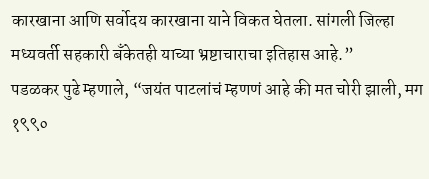कारखाना आणि सर्वोदय कारखाना याने विकत घेतला. सांगली जिल्हा मध्यवर्ती सहकारी बँकेतही याच्या भ्रष्टाचाराचा इतिहास आहे.”
पडळकर पुढे म्हणाले, “जयंत पाटलांचं म्हणणं आहे की मत चोरी झाली, मग १९९०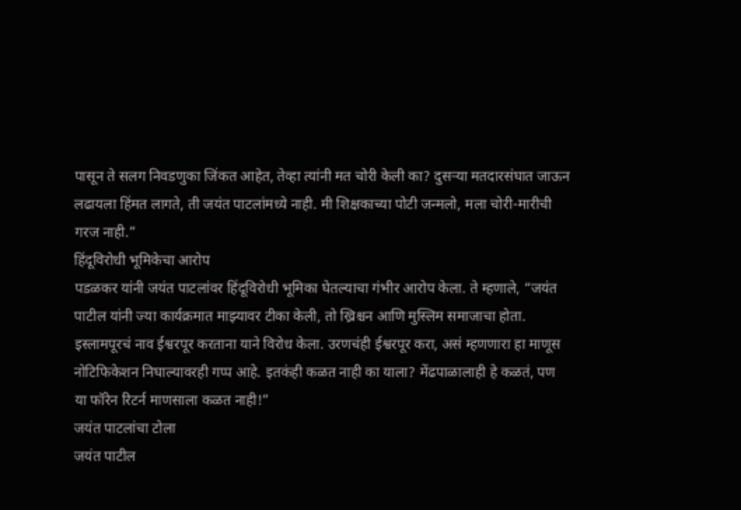पासून ते सलग निवडणुका जिंकत आहेत, तेव्हा त्यांनी मत चोरी केली का? दुसऱ्या मतदारसंघात जाऊन लढायला हिंमत लागते, ती जयंत पाटलांमध्ये नाही. मी शिक्षकाच्या पोटी जन्मलो, मला चोरी-मारीची गरज नाही.”
हिंदूविरोधी भूमिकेचा आरोप
पडळकर यांनी जयंत पाटलांवर हिंदूविरोधी भूमिका घेतल्याचा गंभीर आरोप केला. ते म्हणाले, “जयंत पाटील यांनी ज्या कार्यक्रमात माझ्यावर टीका केली, तो ख्रिश्चन आणि मुस्लिम समाजाचा होता. इस्लामपूरचं नाव ईश्वरपूर करताना याने विरोध केला. उरणचंही ईश्वरपूर करा, असं म्हणणारा हा माणूस नोटिफिकेशन निघाल्यावरही गप्प आहे. इतकंही कळत नाही का याला? मेंढपाळालाही हे कळतं, पण या फॉरेन रिटर्न माणसाला कळत नाही!”
जयंत पाटलांचा टोला
जयंत पाटील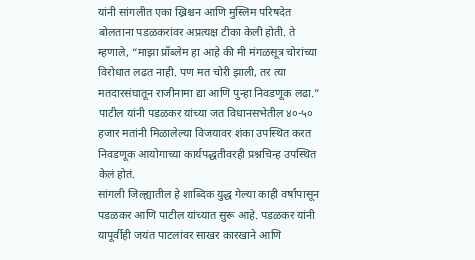यांनी सांगलीत एका ख्रिश्चन आणि मुस्लिम परिषदेत बोलताना पडळकरांवर अप्रत्यक्ष टीका केली होती. ते म्हणाले, “माझा प्रॉब्लेम हा आहे की मी मंगळसूत्र चोरांच्या विरोधात लढत नाही. पण मत चोरी झाली, तर त्या मतदारसंघातून राजीनामा द्या आणि पुन्हा निवडणूक लढा.” पाटील यांनी पडळकर यांच्या जत विधानसभेतील ४०-५० हजार मतांनी मिळालेल्या विजयावर शंका उपस्थित करत निवडणूक आयोगाच्या कार्यपद्धतीवरही प्रश्नचिन्ह उपस्थित केलं होतं.
सांगली जिल्ह्यातील हे शाब्दिक युद्ध गेल्या काही वर्षांपासून पडळकर आणि पाटील यांच्यात सुरू आहे. पडळकर यांनी यापूर्वीही जयंत पाटलांवर साखर कारखाने आणि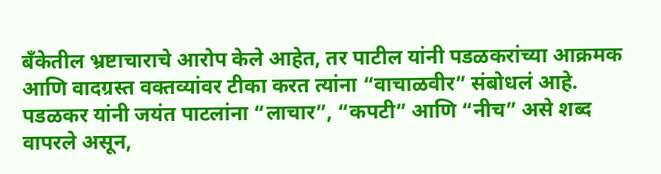बँकेतील भ्रष्टाचाराचे आरोप केले आहेत, तर पाटील यांनी पडळकरांच्या आक्रमक आणि वादग्रस्त वक्तव्यांवर टीका करत त्यांना “वाचाळवीर” संबोधलं आहे. पडळकर यांनी जयंत पाटलांना “लाचार”, “कपटी” आणि “नीच” असे शब्द वापरले असून,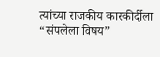त्यांच्या राजकीय कारकीर्दीला “संपलेला विषय”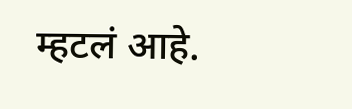म्हटलं आहे.